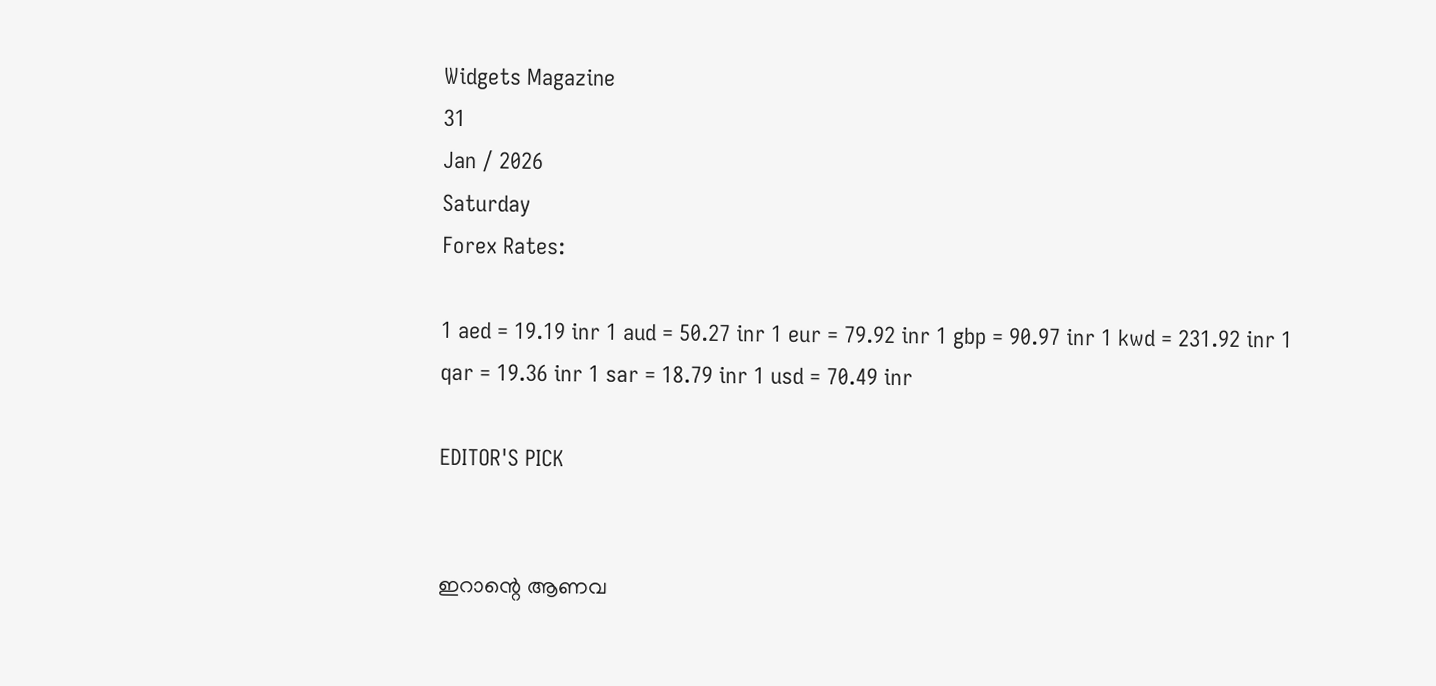Widgets Magazine
31
Jan / 2026
Saturday
Forex Rates:

1 aed = 19.19 inr 1 aud = 50.27 inr 1 eur = 79.92 inr 1 gbp = 90.97 inr 1 kwd = 231.92 inr 1 qar = 19.36 inr 1 sar = 18.79 inr 1 usd = 70.49 inr

EDITOR'S PICK


ഇറാന്റെ ആണവ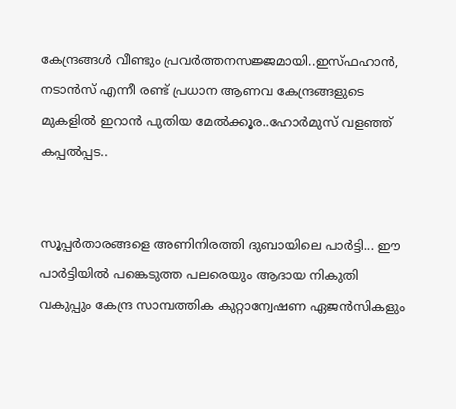കേന്ദ്രങ്ങൾ വീണ്ടും പ്രവർത്തനസജ്ജമായി..ഇസ്ഫഹാൻ, നടാൻസ് എന്നീ രണ്ട് പ്രധാന ആണവ കേന്ദ്രങ്ങളുടെ മുകളിൽ ഇറാൻ പുതിയ മേൽക്കൂര..ഹോർമുസ് വളഞ്ഞ് കപ്പൽപ്പട..


സൂപ്പര്‍താരങ്ങളെ അണിനിരത്തി ദുബായിലെ പാര്‍ട്ടി... ഈ പാർട്ടിയിൽ പങ്കെടുത്ത പലരെയും ആദായ നികുതി വകുപ്പും കേന്ദ്ര സാമ്പത്തിക കുറ്റാന്വേഷണ ഏജൻസികളും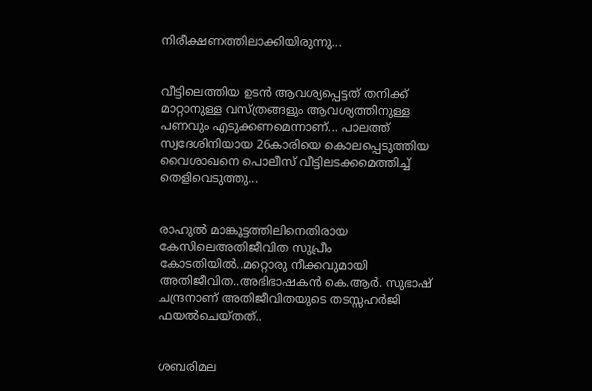നിരീക്ഷണത്തിലാക്കിയിരുന്നു...


വീട്ടിലെത്തിയ ഉടൻ ആവശ്യപ്പെട്ടത് തനിക്ക് മാറ്റാനുള്ള വസ്ത്രങ്ങളും ആവശ്യത്തിനുള്ള പണവും എടുക്കണമെന്നാണ്... പാലത്ത് സ്വദേശിനിയായ 26കാരിയെ കൊലപ്പെടുത്തിയ വൈശാഖനെ പൊലീസ് വീട്ടിലടക്കമെത്തിച്ച് തെളിവെടുത്തു...


രാഹുൽ മാങ്കൂട്ടത്തിലിനെതിരായ കേസിലെഅതിജീവിത സുപ്രീം കോടതിയിൽ..മറ്റൊരു നീക്കവുമായി അതിജീവിത..അഭിഭാഷകൻ കെ.ആർ. സുഭാഷ് ചന്ദ്രനാണ് അതിജീവിതയുടെ തടസ്സഹർജി ഫയൽചെയ്തത്..


ശബരിമല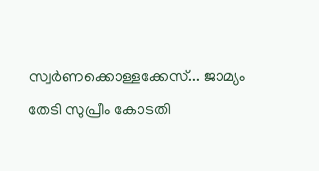സ്വർണക്കൊള്ളക്കേസ്... ജാമ്യം തേടി സുപ്രീം കോടതി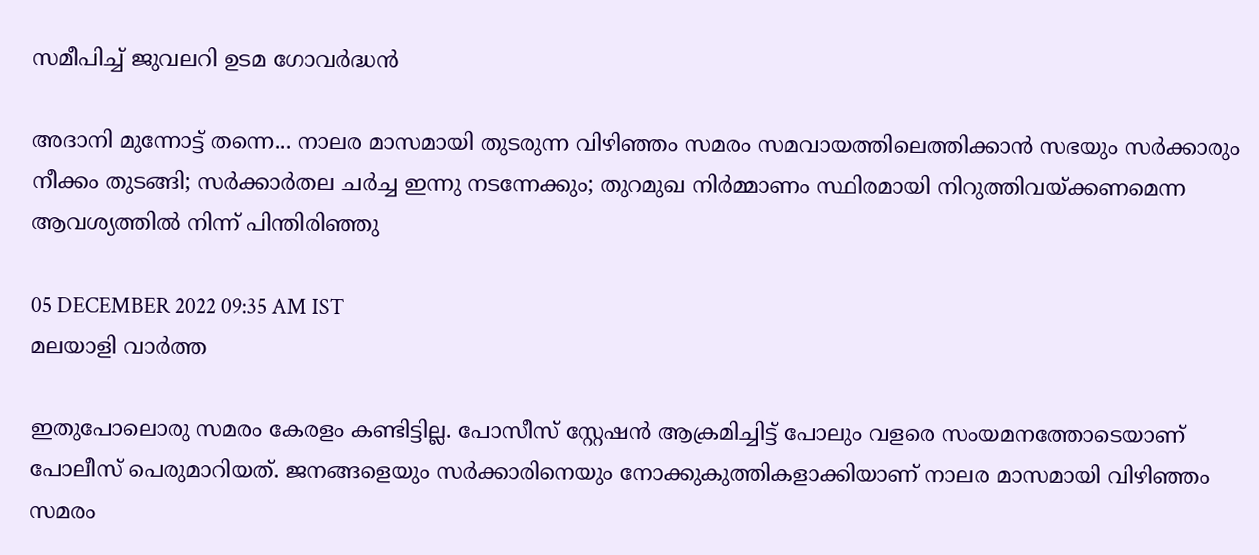സമീപിച്ച് ജുവലറി ഉടമ ഗോവര്‍ദ്ധന്‍

അദാനി മുന്നോട്ട് തന്നെ... നാലര മാസമായി തുടരുന്ന വിഴിഞ്ഞം സമരം സമവായത്തിലെത്തിക്കാന്‍ സഭയും സര്‍ക്കാരും നീക്കം തുടങ്ങി; സര്‍ക്കാര്‍തല ചര്‍ച്ച ഇന്നു നടന്നേക്കും; തുറമുഖ നിര്‍മ്മാണം സ്ഥിരമായി നിറുത്തിവയ്ക്കണമെന്ന ആവശ്യത്തില്‍ നിന്ന് പിന്തിരിഞ്ഞു

05 DECEMBER 2022 09:35 AM IST
മലയാളി വാര്‍ത്ത

ഇതുപോലൊരു സമരം കേരളം കണ്ടിട്ടില്ല. പോസീസ് സ്റ്റേഷന്‍ ആക്രമിച്ചിട്ട് പോലും വളരെ സംയമനത്തോടെയാണ് പോലീസ് പെരുമാറിയത്. ജനങ്ങളെയും സര്‍ക്കാരിനെയും നോക്കുകുത്തികളാക്കിയാണ് നാലര മാസമായി വിഴിഞ്ഞം സമരം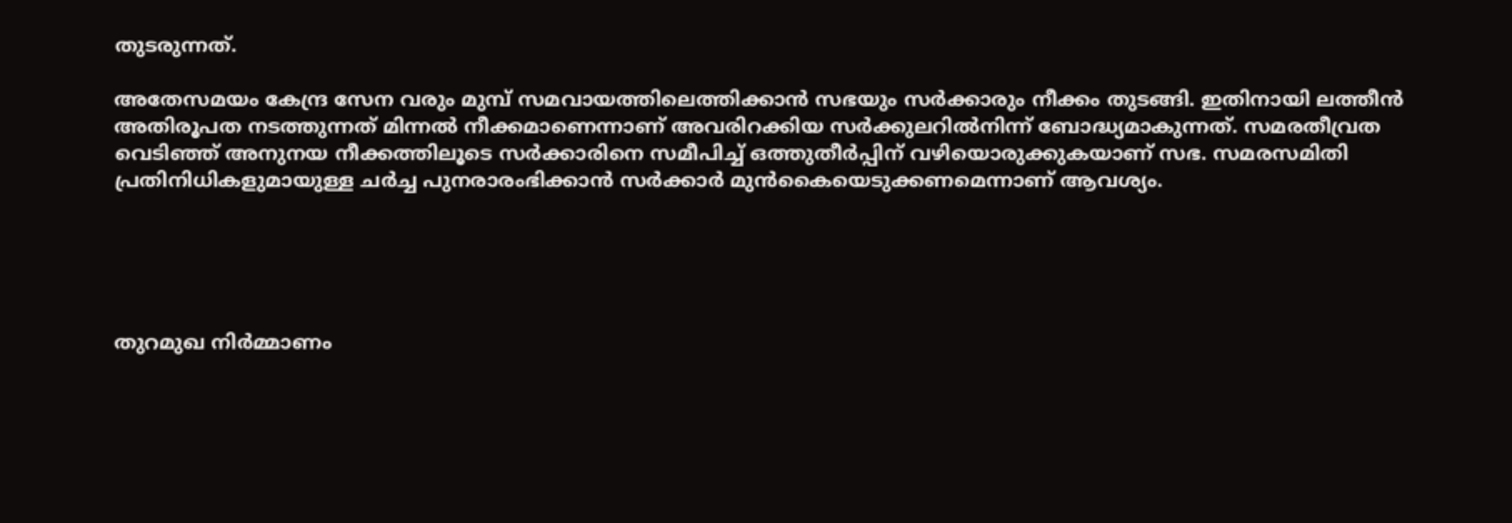തുടരുന്നത്.

അതേസമയം കേന്ദ്ര സേന വരും മുമ്പ് സമവായത്തിലെത്തിക്കാന്‍ സഭയും സര്‍ക്കാരും നീക്കം തുടങ്ങി. ഇതിനായി ലത്തീന്‍ അതിരൂപത നടത്തുന്നത് മിന്നല്‍ നീക്കമാണെന്നാണ് അവരിറക്കിയ സര്‍ക്കുലറില്‍നിന്ന് ബോദ്ധ്യമാകുന്നത്. സമരതീവ്രത വെടിഞ്ഞ് അനുനയ നീക്കത്തിലൂടെ സര്‍ക്കാരിനെ സമീപിച്ച് ഒത്തുതീര്‍പ്പിന് വഴിയൊരുക്കുകയാണ് സഭ. സമരസമിതി പ്രതിനിധികളുമായുള്ള ചര്‍ച്ച പുനരാരംഭിക്കാന്‍ സര്‍ക്കാര്‍ മുന്‍കൈയെടുക്കണമെന്നാണ് ആവശ്യം.





തുറമുഖ നിര്‍മ്മാണം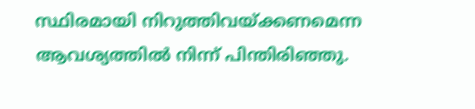സ്ഥിരമായി നിറുത്തിവയ്ക്കണമെന്ന ആവശ്യത്തില്‍ നിന്ന് പിന്തിരിഞ്ഞു.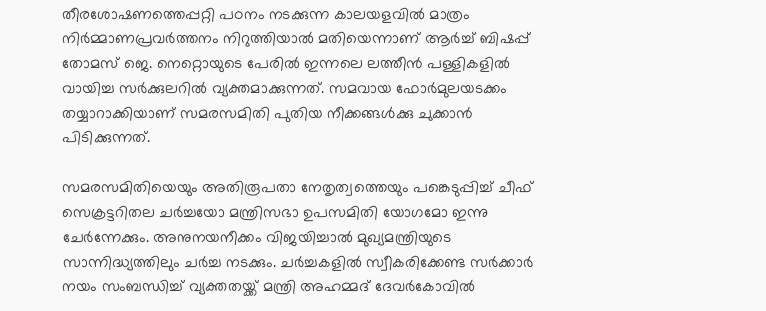തീരശോഷണത്തെപ്പറ്റി പഠനം നടക്കുന്ന കാലയളവില്‍ മാത്രം നിര്‍മ്മാണപ്രവര്‍ത്തനം നിറുത്തിയാല്‍ മതിയെന്നാണ് ആര്‍ച്ച് ബിഷപ്പ് തോമസ് ജെ. നെറ്റൊയുടെ പേരില്‍ ഇന്നലെ ലത്തീന്‍ പള്ളികളില്‍ വായിച്ച സര്‍ക്കുലറില്‍ വ്യക്തമാക്കുന്നത്. സമവായ ഫോര്‍മുലയടക്കം തയ്യാറാക്കിയാണ് സമരസമിതി പുതിയ നീക്കങ്ങള്‍ക്കു ചുക്കാന്‍ പിടിക്കുന്നത്.

സമരസമിതിയെയും അതിരൂപതാ നേതൃത്വത്തെയും പങ്കെടുപ്പിച്ച് ചീഫ് സെക്രട്ടറിതല ചര്‍ച്ചയോ മന്ത്രിസഭാ ഉപസമിതി യോഗമോ ഇന്നു ചേര്‍ന്നേക്കും. അനുനയനീക്കം വിജയിച്ചാല്‍ മുഖ്യമന്ത്രിയുടെ സാന്നിദ്ധ്യത്തിലും ചര്‍ച്ച നടക്കും. ചര്‍ച്ചകളില്‍ സ്വീകരിക്കേണ്ട സര്‍ക്കാര്‍ നയം സംബന്ധിച്ച് വ്യക്തതയ്ക്ക് മന്ത്രി അഹമ്മദ് ദേവര്‍കോവില്‍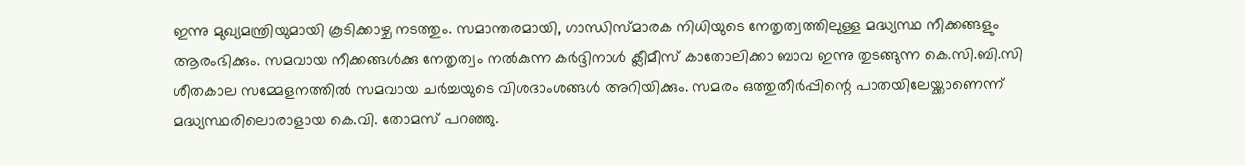ഇന്നു മുഖ്യമന്ത്രിയുമായി കൂടിക്കാഴ്ച നടത്തും. സമാന്തരമായി, ഗാന്ധിസ്മാരക നിധിയുടെ നേതൃത്വത്തിലുള്ള മദ്ധ്യസ്ഥ നീക്കങ്ങളും ആരംഭിക്കും. സമവായ നീക്കങ്ങള്‍ക്കു നേതൃത്വം നല്‍കുന്ന കര്‍ദ്ദിനാള്‍ ക്ലീമീസ് കാതോലിക്കാ ബാവ ഇന്നു തുടങ്ങുന്ന കെ.സി.ബി.സി ശീതകാല സമ്മേളനത്തില്‍ സമവായ ചര്‍ച്ചയുടെ വിശദാംശങ്ങള്‍ അറിയിക്കും. സമരം ഒത്തുതീര്‍പ്പിന്റെ പാതയിലേയ്ക്കാണെന്ന് മദ്ധ്യസ്ഥരിലൊരാളായ കെ.വി. തോമസ് പറഞ്ഞു.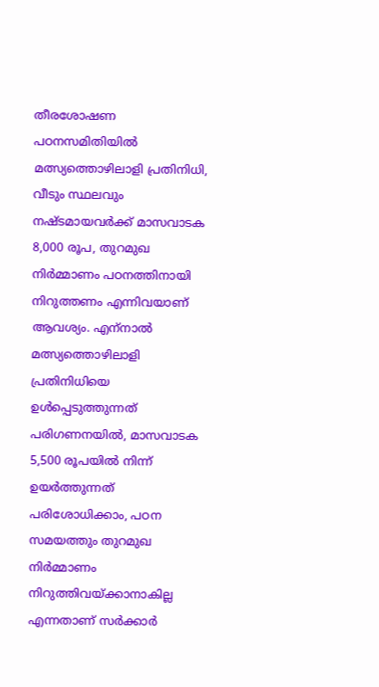തീരശോഷണ പഠനസമിതിയില്‍ മത്സ്യത്തൊഴിലാളി പ്രതിനിധി, വീടും സ്ഥലവും നഷ്ടമായവര്‍ക്ക് മാസവാടക 8,000 രൂപ, തുറമുഖ നിര്‍മ്മാണം പഠനത്തിനായി നിറുത്തണം എന്നിവയാണ് ആവശ്യം. എന്‌നാല്‍ മത്സ്യത്തൊഴിലാളി പ്രതിനിധിയെ ഉള്‍പ്പെടുത്തുന്നത് പരിഗണനയില്‍, മാസവാടക 5,500 രൂപയില്‍ നിന്ന് ഉയര്‍ത്തുന്നത് പരിശോധിക്കാം, പഠന സമയത്തും തുറമുഖ നിര്‍മ്മാണം നിറുത്തിവയ്ക്കാനാകില്ല എന്നതാണ് സര്‍ക്കാര്‍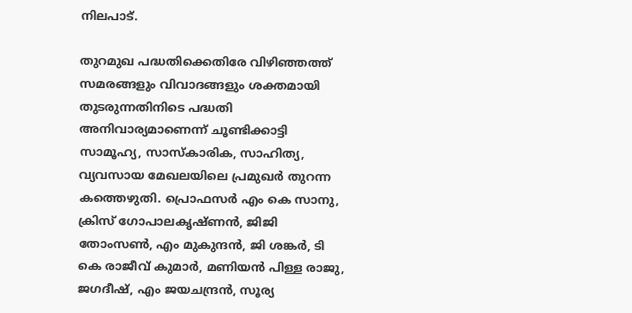നിലപാട്.

തുറമുഖ പദ്ധതിക്കെതിരേ വിഴിഞ്ഞത്ത് സമരങ്ങളും വിവാദങ്ങളും ശക്തമായി തുടരുന്നതിനിടെ പദ്ധതി അനിവാര്യമാണെന്ന് ചൂണ്ടിക്കാട്ടി സാമൂഹ്യ, സാസ്‌കാരിക, സാഹിത്യ, വ്യവസായ മേഖലയിലെ പ്രമുഖര്‍ തുറന്ന കത്തെഴുതി. പ്രൊഫസര്‍ എം കെ സാനു, ക്രിസ് ഗോപാലകൃഷ്ണന്‍, ജിജി തോംസണ്‍, എം മുകുന്ദന്‍, ജി ശങ്കര്‍, ടി കെ രാജീവ് കുമാര്‍, മണിയന്‍ പിള്ള രാജു, ജഗദീഷ്, എം ജയചന്ദ്രന്‍, സൂര്യ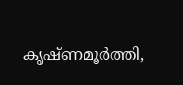കൃഷ്ണമൂര്‍ത്തി,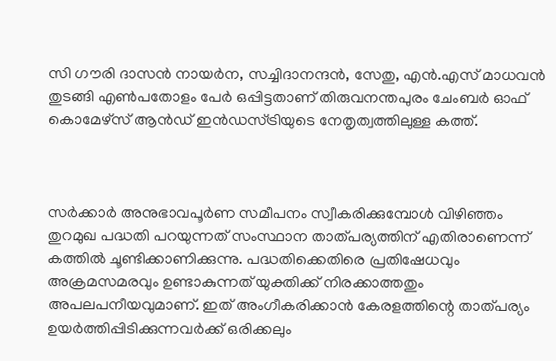സി ഗൗരി ദാസന്‍ നായര്‍ന, സച്ചിദാനന്ദന്‍, സേതു, എന്‍.എസ് മാധവന്‍ തുടങ്ങി എണ്‍പതോളം പേര്‍ ഒപ്പിട്ടതാണ് തിരുവനന്തപുരം ചേംബര്‍ ഓഫ് കൊമേഴ്‌സ് ആന്‍ഡ് ഇന്‍ഡസ്ട്രിയുടെ നേതൃത്വത്തിലുള്ള കത്ത്.



സര്‍ക്കാര്‍ അനുഭാവപൂര്‍ണ സമീപനം സ്വീകരിക്കുമ്പോള്‍ വിഴിഞ്ഞം തുറമുഖ പദ്ധതി പറയുന്നത് സംസ്ഥാന താത്പര്യത്തിന് എതിരാണെന്ന് കത്തില്‍ ചൂണ്ടിക്കാണിക്കുന്നു. പദ്ധതിക്കെതിരെ പ്രതിഷേധവും അക്രമസമരവും ഉണ്ടാകുന്നത് യുക്തിക്ക് നിരക്കാത്തതും അപലപനീയവുമാണ്. ഇത് അംഗീകരിക്കാന്‍ കേരളത്തിന്റെ താത്പര്യം ഉയര്‍ത്തിപ്പിടിക്കുന്നവര്‍ക്ക് ഒരിക്കലും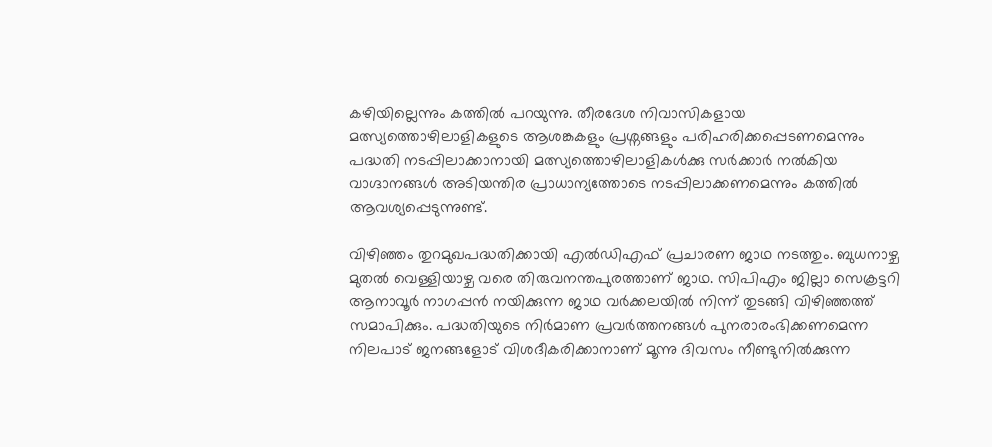കഴിയില്ലെന്നും കത്തില്‍ പറയുന്നു. തീരദേശ നിവാസികളായ മത്സ്യത്തൊഴിലാളികളുടെ ആശങ്കകളും പ്രശ്നങ്ങളും പരിഹരിക്കപ്പെടണമെന്നും പദ്ധതി നടപ്പിലാക്കാനായി മത്സ്യത്തൊഴിലാളികള്‍ക്കു സര്‍ക്കാര്‍ നല്‍കിയ വാഗ്ദാനങ്ങള്‍ അടിയന്തിര പ്രാധാന്യത്തോടെ നടപ്പിലാക്കണമെന്നും കത്തില്‍ ആവശ്യപ്പെടുന്നുണ്ട്.

വിഴിഞ്ഞം തുറമുഖപദ്ധതിക്കായി എല്‍ഡിഎഫ് പ്രചാരണ ജാഥ നടത്തും. ബുധനാഴ്ച മുതല്‍ വെള്ളിയാഴ്ച വരെ തിരുവനന്തപുരത്താണ് ജാഥ. സിപിഎം ജില്ലാ സെക്രട്ടറി ആനാവൂര്‍ നാഗപ്പന്‍ നയിക്കുന്ന ജാഥ വര്‍ക്കലയില്‍ നിന്ന് തുടങ്ങി വിഴിഞ്ഞത്ത് സമാപിക്കും. പദ്ധതിയുടെ നിര്‍മാണ പ്രവര്‍ത്തനങ്ങള്‍ പുനരാരംഭിക്കണമെന്ന നിലപാട് ജനങ്ങളോട് വിശദീകരിക്കാനാണ് മൂന്നു ദിവസം നീണ്ടുനില്‍ക്കുന്ന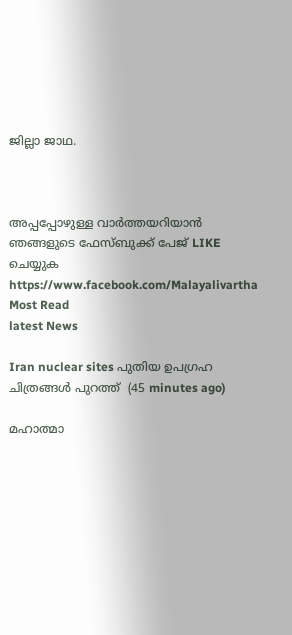ജില്ലാ ജാഥ.



അപ്പപ്പോഴുള്ള വാര്‍ത്തയറിയാന്‍ ഞങ്ങളുടെ ഫേസ്‌ബുക്ക്‌ പേജ് LIKE ചെയ്യുക
https://www.facebook.com/Malayalivartha
Most Read
latest News

Iran nuclear sites പുതിയ ഉപഗ്രഹ ചിത്രങ്ങൾ പുറത്ത്  (45 minutes ago)

മഹാത്മാ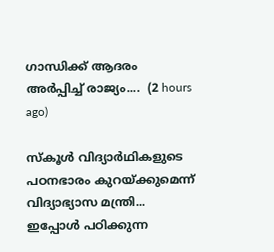ഗാന്ധിക്ക് ആദരം അർപ്പിച്ച് രാജ്യം....  (2 hours ago)

സ്‌കൂള്‍ വിദ്യാര്‍ഥികളുടെ പഠനഭാരം കുറയ്ക്കുമെന്ന് വിദ്യാഭ്യാസ മന്ത്രി... ഇപ്പോള്‍ പഠിക്കുന്ന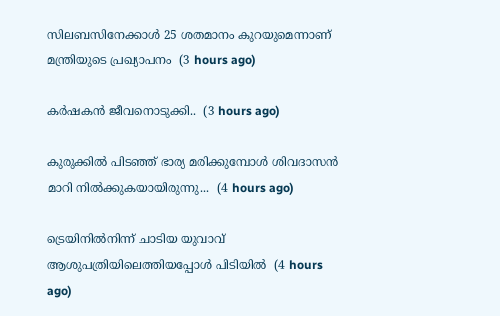സിലബസിനേക്കാള്‍ 25 ശതമാനം കുറയുമെന്നാണ് മന്ത്രിയുടെ പ്രഖ്യാപനം  (3 hours ago)

കർഷകൻ ജീവനൊടുക്കി..  (3 hours ago)

കുരുക്കിൽ പിടഞ്ഞ് ഭാര്യ മരിക്കുമ്പോൾ ശിവദാസൻ മാറി നിൽക്കുകയായിരുന്നു...  (4 hours ago)

ട്രെയിനിൽനിന്ന് ചാടിയ യുവാവ് ആശുപത്രിയിലെത്തിയപ്പോൾ പിടിയിൽ  (4 hours ago)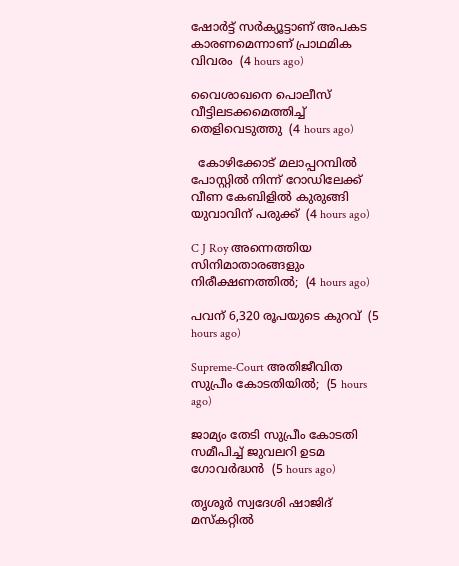ഷോർട്ട് സർക്യൂട്ടാണ് അപകട കാരണമെന്നാണ് പ്രാഥമിക വിവരം  (4 hours ago)

വൈശാഖനെ പൊലീസ് വീട്ടിലടക്കമെത്തിച്ച് തെളിവെടുത്തു  (4 hours ago)

  കോഴിക്കോട് മലാപ്പറമ്പിൽ പോസ്റ്റിൽ നിന്ന് റോഡിലേക്ക് വീണ കേബിളിൽ കുരുങ്ങി യുവാവിന് പരുക്ക്  (4 hours ago)

C J Roy അന്നെത്തിയ സിനിമാതാരങ്ങളും നിരീക്ഷണത്തില്‍;  (4 hours ago)

പവന് 6,320 രൂപയുടെ കുറവ്  (5 hours ago)

Supreme-Court അതിജീവിത സുപ്രീം കോടതിയിൽ;  (5 hours ago)

ജാമ്യം തേടി സുപ്രീം കോടതി സമീപിച്ച് ജുവലറി ഉടമ ഗോവര്‍ദ്ധന്‍  (5 hours ago)

തൃശൂർ സ്വദേശി ഷാജിദ് മസ്‌കറ്റിൽ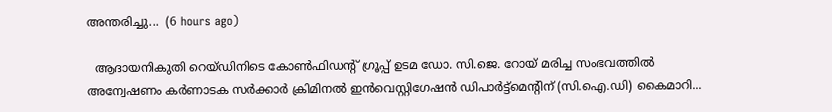അന്തരിച്ചു...  (6 hours ago)

  ആദായനികുതി റെയ്ഡിനിടെ കോൺഫിഡന്റ് ഗ്രൂപ്പ് ഉടമ ഡോ. സി.ജെ. റോയ് മരിച്ച സംഭവത്തിൽ അന്വേഷണം കർണാടക സർക്കാർ ക്രിമിനൽ ഇൻവെസ്റ്റിഗേഷൻ ഡിപാർട്ട്മെന്‍റിന് (സി.ഐ.ഡി) കൈമാറി...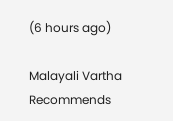(6 hours ago)

Malayali Vartha Recommends